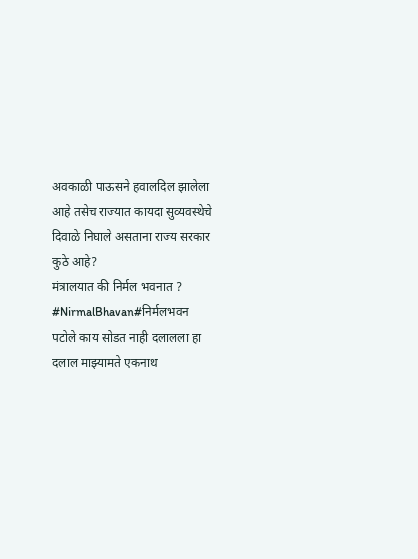अवकाळी पाऊसने हवालदिल झालेला आहे तसेच राज्यात कायदा सुव्यवस्थेचे दिवाळे निघाले असताना राज्य सरकार कुठे आहे?
मंत्रालयात की निर्मल भवनात ?
#NirmalBhavan#निर्मलभवन
पटोले काय सोडत नाही दलालला हा दलाल माझ्यामते एकनाथ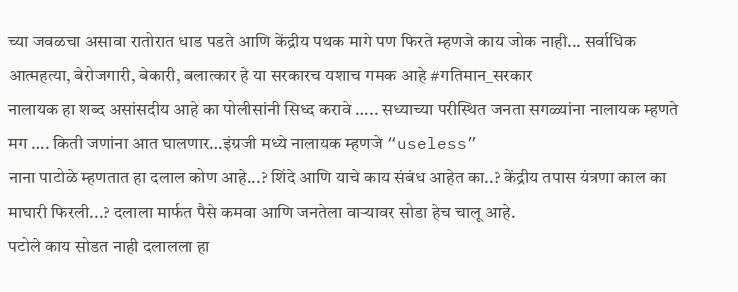च्या जवळचा असावा रातोरात धाड पडते आणि केंद्रीय पथक मागे पण फिरते म्हणजे काय जोक नाही... सर्वाधिक आत्महत्या, बेरोजगारी, बेकारी, बलात्कार हे या सरकारच यशाच गमक आहे #गतिमान_सरकार
नालायक हा शब्द असांसदीय आहे का पोलीसांनी सिध्द करावे ….. सध्याच्या परीस्थित जनता सगळ्यांना नालायक म्हणते मग …. किती जणांना आत घालणार…इंग्रजी मध्ये नालायक म्हणजे “useless”
नाना पाटोळे म्हणतात हा दलाल कोण आहे...? शिंदे आणि याचे काय संबंध आहेत का..? केंद्रीय तपास यंत्रणा काल का माघारी फिरली...? दलाला मार्फत पैसे कमवा आणि जनतेला वाऱ्यावर सोडा हेच चालू आहे.
पटोले काय सोडत नाही दलालला हा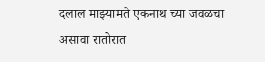दलाल माझ्यामते एकनाथ च्या जवळचा असावा रातोरात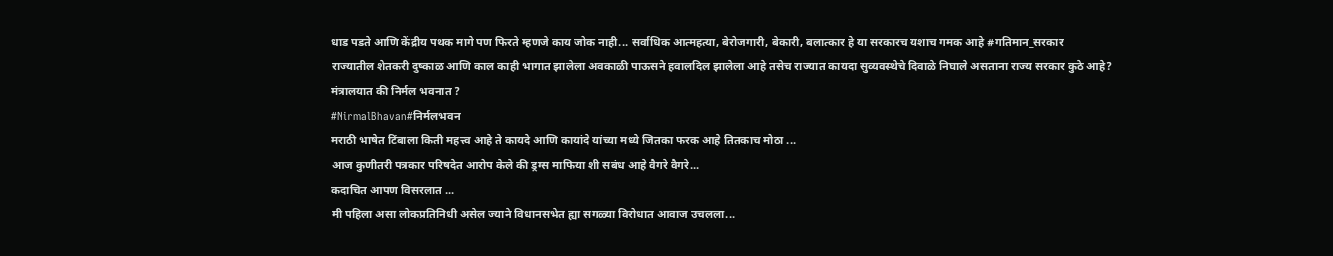धाड पडते आणि केंद्रीय पथक मागे पण फिरते म्हणजे काय जोक नाही... सर्वाधिक आत्महत्या, बेरोजगारी, बेकारी, बलात्कार हे या सरकारच यशाच गमक आहे #गतिमान_सरकार
राज्यातील शेतकरी दुष्काळ आणि काल काही भागात झालेला अवकाळी पाऊसने हवालदिल झालेला आहे तसेच राज्यात कायदा सुव्यवस्थेचे दिवाळे निघाले असताना राज्य सरकार कुठे आहे?
मंत्रालयात की निर्मल भवनात ?
#NirmalBhavan#निर्मलभवन
मराठी भाषेत टिंबाला किती महत्त्व आहे ते कायदे आणि कायांदे यांच्या मध्ये जितका फरक आहे तितकाच मोठा ...
आज कुणीतरी पत्रकार परिषदेत आरोप केले की ड्रग्स माफिया शी सबंध आहे वैगरे वैगरे...
कदाचित आपण विसरलात ...
मी पहिला असा लोकप्रतिनिधी असेल ज्याने विधानसभेत ह्या सगळ्या विरोधात आवाज उचलला...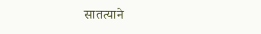सातत्याने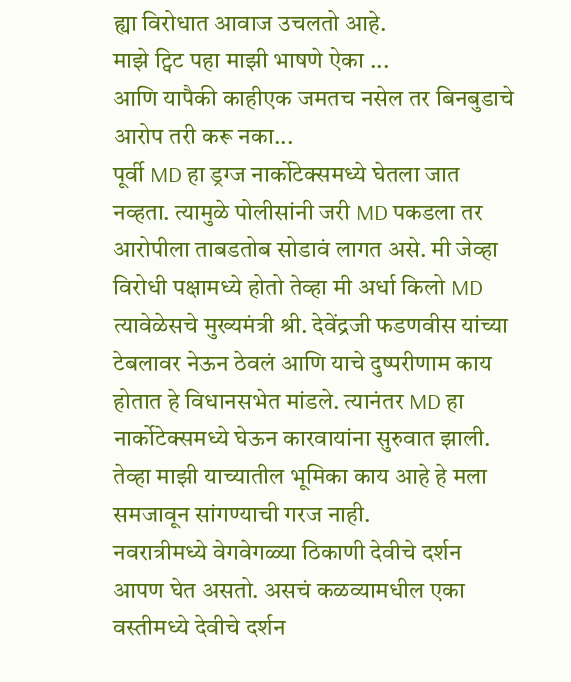ह्या विरोधात आवाज उचलतो आहे.
माझे ट्विट पहा माझी भाषणे ऐका ...
आणि यापैकी काहीएक जमतच नसेल तर बिनबुडाचे आरोप तरी करू नका...
पूर्वी MD हा ड्रग्ज नार्कोटेक्समध्ये घेतला जात नव्हता. त्यामुळे पोलीसांनी जरी MD पकडला तर आरोपीला ताबडतोब सोडावं लागत असे. मी जेव्हा विरोधी पक्षामध्ये होतो तेव्हा मी अर्धा किलो MD त्यावेळेसचे मुख्यमंत्री श्री. देवेंद्रजी फडणवीस यांच्या टेबलावर नेऊन ठेवलं आणि याचे दुष्परीणाम काय होतात हे विधानसभेत मांडले. त्यानंतर MD हा नार्कोटेक्समध्ये घेऊन कारवायांना सुरुवात झाली.
तेव्हा माझी याच्यातील भूमिका काय आहे हे मला समजावून सांगण्याची गरज नाही.
नवरात्रीमध्ये वेगवेगळ्या ठिकाणी देवीचे दर्शन आपण घेत असतो. असचं कळव्यामधील एका वस्तीमध्ये देवीचे दर्शन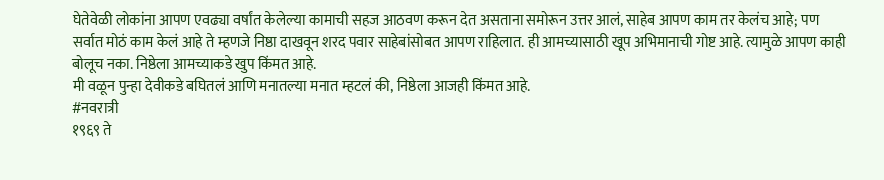घेतेवेळी लोकांना आपण एवढ्या वर्षांत केलेल्या कामाची सहज आठवण करून देत असताना समोरून उत्तर आलं, साहेब आपण काम तर केलंच आहे; पण सर्वात मोठं काम केलं आहे ते म्हणजे निष्ठा दाखवून शरद पवार साहेबांसोबत आपण राहिलात. ही आमच्यासाठी खूप अभिमानाची गोष्ट आहे. त्यामुळे आपण काही बोलूच नका. निष्ठेला आमच्याकडे खुप किंमत आहे.
मी वळून पुन्हा देवीकडे बघितलं आणि मनातल्या मनात म्हटलं की, निष्ठेला आजही किंमत आहे.
#नवरात्री
१९६९ ते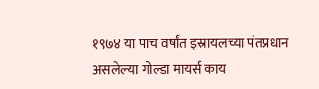१९७४ या पाच वर्षांत इस्रायलच्या पंतप्रधान असलेल्या गोल्डा मायर्स काय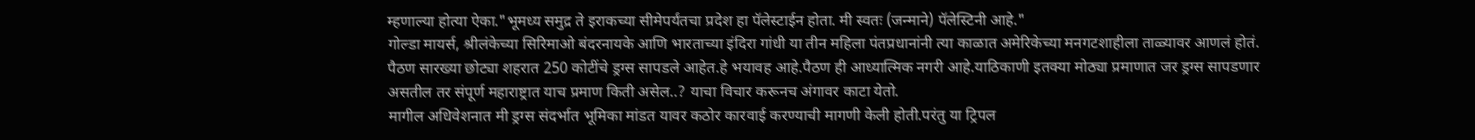म्हणाल्या होत्या ऐका."भूमध्य समुद्र ते इराकच्या सीमेपर्यंतचा प्रदेश हा पॅलेस्टाईन होता. मी स्वतः (जन्माने) पॅलेस्टिनी आहे."
गोल्डा मायर्स, श्रीलंकेच्या सिरिमाओ बंदरनायके आणि भारताच्या इंदिरा गांधी या तीन महिला पंतप्रधानांनी त्या काळात अमेरिकेच्या मनगटशाहीला ताळ्यावर आणलं होतं.
पैठण सारख्या छोट्या शहरात 250 कोटींचे ड्रग्स सापडले आहेत.हे भयावह आहे.पैठण ही आध्यात्मिक नगरी आहे.याठिकाणी इतक्या मोठ्या प्रमाणात जर ड्रग्स सापडणार असतील तर संपूर्ण महाराष्ट्रात याच प्रमाण किती असेल..? याचा विचार करूनच अंगावर काटा येतो.
मागील अधिवेशनात मी ड्रग्स संदर्भात भूमिका मांडत यावर कठोर कारवाई करण्याची मागणी केली होती.परंतु या ट्रिपल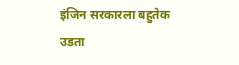इंजिन सरकारला बहुतेक उडता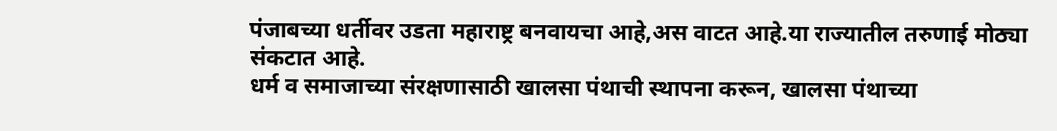पंजाबच्या धर्तीवर उडता महाराष्ट्र बनवायचा आहे,अस वाटत आहे.या राज्यातील तरुणाई मोठ्या संकटात आहे.
धर्म व समाजाच्या संरक्षणासाठी खालसा पंथाची स्थापना करून, खालसा पंथाच्या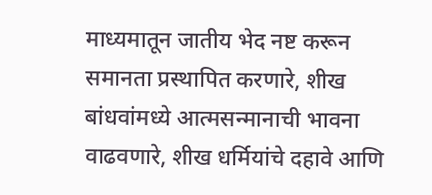माध्यमातून जातीय भेद नष्ट करून समानता प्रस्थापित करणारे, शीख बांधवांमध्ये आत्मसन्मानाची भावना वाढवणारे, शीख धर्मियांचे दहावे आणि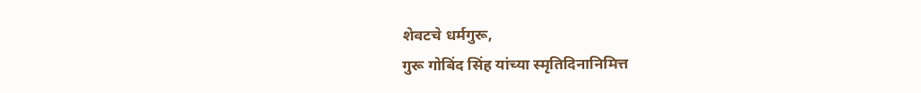शेवटचे धर्मगुरू,
गुरू गोबिंद सिंह यांच्या स्मृतिदिनानिमित्त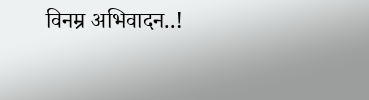विनम्र अभिवादन..!